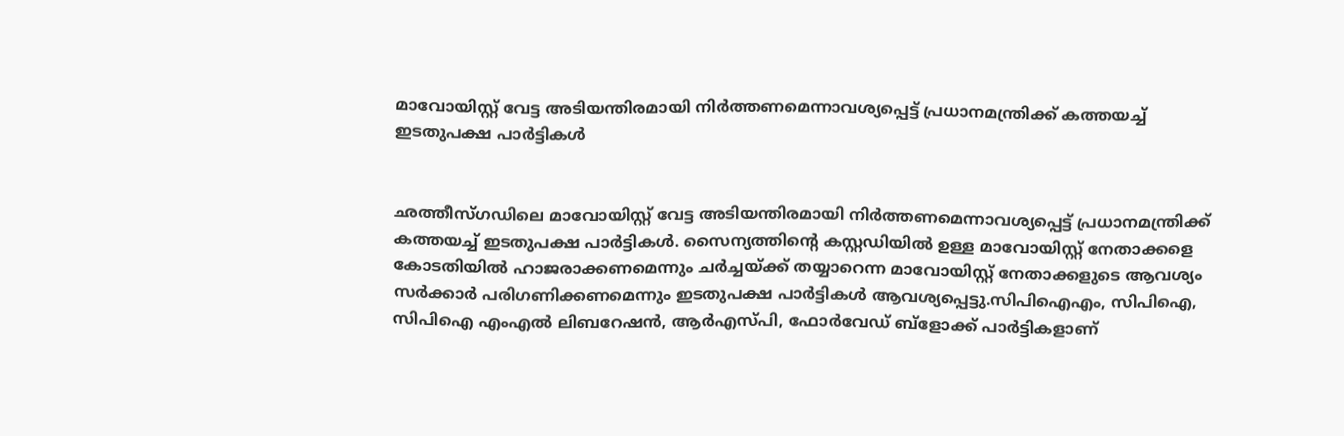മാവോയിസ്റ്റ് വേട്ട അടിയന്തിരമായി നിര്‍ത്തണമെന്നാവശ്യപ്പെട്ട് പ്രധാനമന്ത്രിക്ക് കത്തയച്ച് ഇടതുപക്ഷ പാര്‍ട്ടികള്‍


ഛത്തീസ്ഗഡിലെ മാവോയിസ്റ്റ് വേട്ട അടിയന്തിരമായി നിര്‍ത്തണമെന്നാവശ്യപ്പെട്ട് പ്രധാനമന്ത്രിക്ക് കത്തയച്ച് ഇടതുപക്ഷ പാര്‍ട്ടികള്‍. സൈന്യത്തിന്റെ കസ്റ്റഡിയില്‍ ഉള്ള മാവോയിസ്റ്റ് നേതാക്കളെ കോടതിയില്‍ ഹാജരാക്കണമെന്നും ചര്‍ച്ചയ്ക്ക് തയ്യാറെന്ന മാവോയിസ്റ്റ് നേതാക്കളുടെ ആവശ്യം സര്‍ക്കാര്‍ പരിഗണിക്കണമെന്നും ഇടതുപക്ഷ പാര്‍ട്ടികള്‍ ആവശ്യപ്പെട്ടു.സിപിഐഎം, സിപിഐ, സിപിഐ എംഎല്‍ ലിബറേഷന്‍, ആര്‍എസ്പി, ഫോര്‍വേഡ് ബ്‌ളോക്ക് പാര്‍ട്ടികളാണ്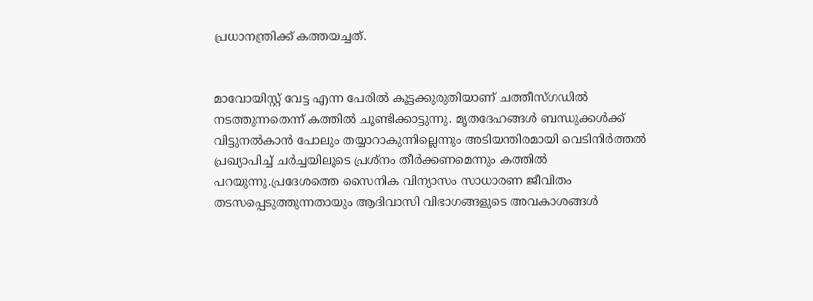പ്രധാനന്ത്രിക്ക് കത്തയച്ചത്.


മാവോയിസ്റ്റ് വേട്ട എന്ന പേരില്‍ കൂട്ടക്കുരുതിയാണ് ചത്തീസ്ഗഡില്‍ നടത്തുന്നതെന്ന് കത്തില്‍ ചൂണ്ടിക്കാട്ടുന്നു. മൃതദേഹങ്ങള്‍ ബന്ധുക്കള്‍ക്ക് വിട്ടുനല്‍കാന്‍ പോലും തയ്യാറാകുന്നില്ലെന്നും അടിയന്തിരമായി വെടിനിര്‍ത്തല്‍ പ്രഖ്യാപിച്ച് ചര്‍ച്ചയിലൂടെ പ്രശ്‌നം തീര്‍ക്കണമെന്നും കത്തില്‍ പറയുന്നു.പ്രദേശത്തെ സൈനിക വിന്യാസം സാധാരണ ജീവിതം തടസപ്പെടുത്തുന്നതായും ആദിവാസി വിഭാഗങ്ങളുടെ അവകാശങ്ങള്‍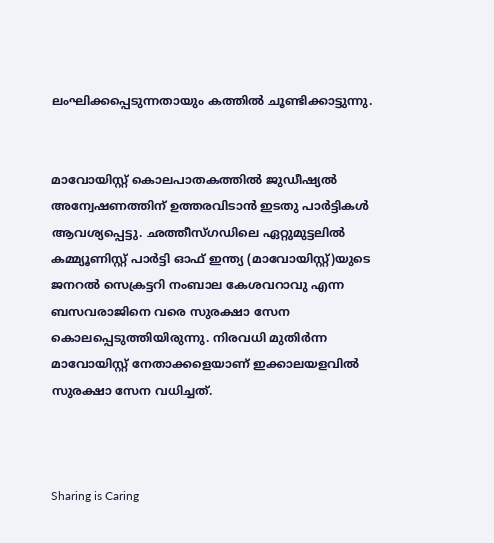ലംഘിക്കപ്പെടുന്നതായും കത്തില്‍ ചൂണ്ടിക്കാട്ടുന്നു.


മാവോയിസ്റ്റ് കൊലപാതകത്തില്‍ ജുഡീഷ്യല്‍ അന്വേഷണത്തിന് ഉത്തരവിടാന്‍ ഇടതു പാര്‍ട്ടികള്‍ ആവശ്യപ്പെട്ടു. ഛത്തീസ്ഗഡിലെ ഏറ്റുമുട്ടലില്‍ കമ്മ്യൂണിസ്റ്റ് പാര്‍ട്ടി ഓഫ് ഇന്ത്യ (മാവോയിസ്റ്റ്)യുടെ ജനറല്‍ സെക്രട്ടറി നംബാല കേശവറാവു എന്ന ബസവരാജിനെ വരെ സുരക്ഷാ സേന കൊലപ്പെടുത്തിയിരുന്നു. നിരവധി മുതിര്‍ന്ന മാവോയിസ്റ്റ് നേതാക്കളെയാണ് ഇക്കാലയളവില്‍ സുരക്ഷാ സേന വധിച്ചത്.



Sharing is Caring